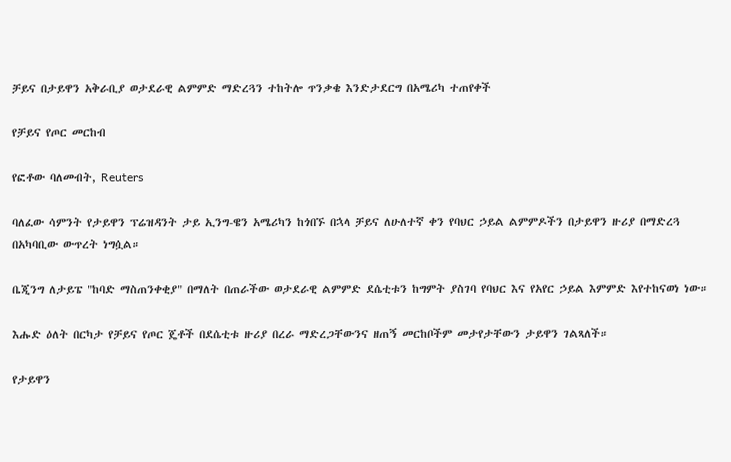ቻይና በታይዋን አቅራቢያ ወታደራዊ ልምምድ ማድረጓን ተከትሎ ጥንቃቄ እንድታደርግ በአሜሪካ ተጠየቀች

የቻይና የጦር መርከብ

የፎቶው ባለመብት, Reuters

ባለፈው ሳምንት የታይዋን ፕሬዝዳንት ታይ ኢንግ-ዌን አሜሪካን ከጎበኙ በኋላ ቻይና ለሁለተኛ ቀን የባህር ኃይል ልምምዶችን በታይዋን ዙሪያ በማድረጓ በአካባቢው ውጥረት ነግሷል።

ቤጂንግ ለታይፔ "ከባድ ማስጠንቀቂያ" በማለት በጠራችው ወታደራዊ ልምምድ ደሴቲቱን ከግምት ያስገባ የባህር እና የአየር ኃይል እምምድ እየተከናወነ ነው።

እሑድ ዕለት በርካታ የቻይና የጦር ጄቶች በደሴቲቱ ዙሪያ በረራ ማድረጋቸውንና ዘጠኝ መርከቦችም መታየታቸውን ታይዋን ገልጻለች።

የታይዋን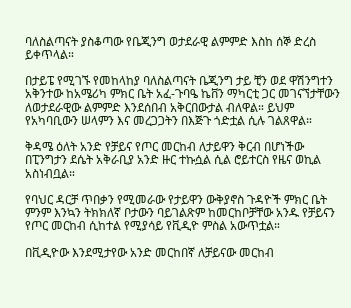ባለስልጣናት ያስቆጣው የቤጂንግ ወታደራዊ ልምምድ እስከ ሰኞ ድረስ ይቀጥላል።

በታይፔ የሚገኙ የመከላከያ ባለስልጣናት ቤጂንግ ታይ ቺን ወደ ዋሽንግተን አቅንተው ከአሜሪካ ምክር ቤት አፈ-ጉባዔ ኬቨን ማካርቲ ጋር መገናኘታቸውን ለወታደራዊው ልምምድ እንደሰበብ አቅርበውታል ብለዋል። ይህም የአካባቢውን ሠላምን እና መረጋጋትን በእጅጉ ጎድቷል ሲሉ ገልጸዋል።

ቅዳሜ ዕለት አንድ የቻይና የጦር መርከብ ለታይዋን ቅርብ በሆነችው በፒንግታን ደሴት አቅራቢያ አንድ ዙር ተኩሷል ሲል ሮይተርስ የዜና ወኪል አስነብቧል።

የባህር ዳርቻ ጥበቃን የሚመራው የታይዋን ውቅያኖስ ጉዳዮች ምክር ቤት ምንም እንኳን ትክክለኛ ቦታውን ባይገልጽም ከመርከቦቻቸው አንዱ የቻይናን የጦር መርከብ ሲከተል የሚያሳይ የቪዲዮ ምስል አውጥቷል።

በቪዲዮው እንደሚታየው አንድ መርከበኛ ለቻይናው መርከብ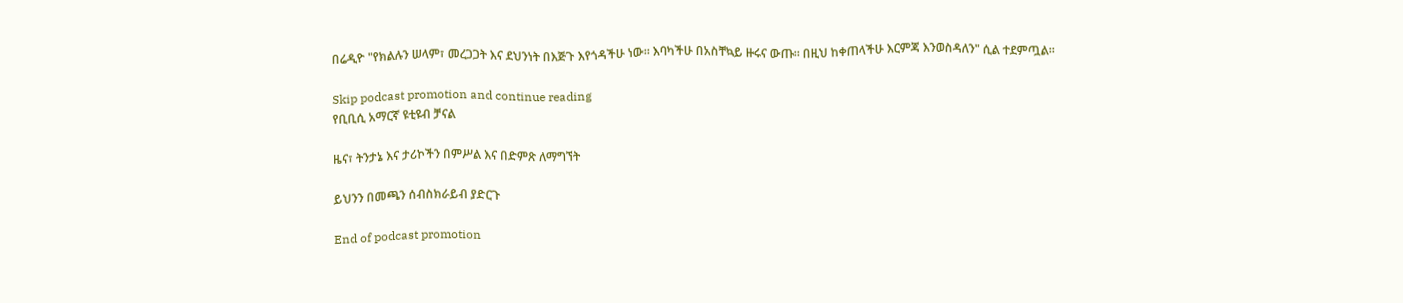በሬዲዮ "የክልሉን ሠላም፣ መረጋጋት እና ደህንነት በእጅጉ እየጎዳችሁ ነው። እባካችሁ በአስቸኳይ ዙሩና ውጡ። በዚህ ከቀጠላችሁ እርምጃ እንወስዳለን" ሲል ተደምጧል።

Skip podcast promotion and continue reading
የቢቢሲ አማርኛ ዩቲዩብ ቻናል

ዜና፣ ትንታኔ እና ታሪኮችን በምሥል እና በድምጽ ለማግኘት

ይህንን በመጫን ሰብስክራይብ ያድርጉ

End of podcast promotion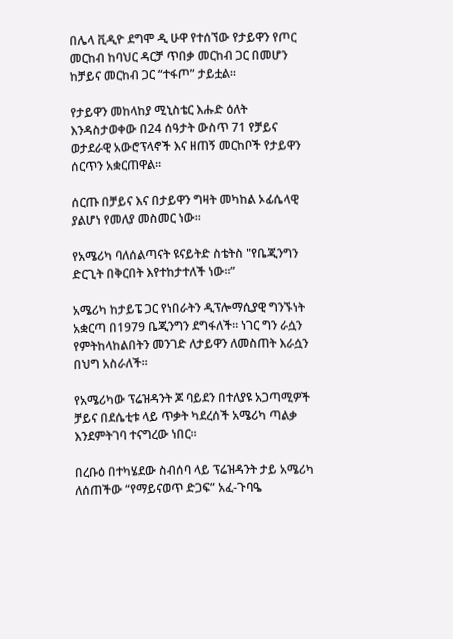በሌላ ቪዲዮ ደግሞ ዲ ሁዋ የተሰኘው የታይዋን የጦር መርከብ ከባህር ዳርቻ ጥበቃ መርከብ ጋር በመሆን ከቻይና መርከብ ጋር “ተፋጦ” ታይቷል።

የታይዋን መከላከያ ሚኒስቴር እሑድ ዕለት እንዳስታወቀው በ24 ሰዓታት ውስጥ 71 የቻይና ወታደራዊ አውሮፕላኖች እና ዘጠኝ መርከቦች የታይዋን ሰርጥን አቋርጠዋል።

ሰርጡ በቻይና እና በታይዋን ግዛት መካከል ኦፊሴላዊ ያልሆነ የመለያ መስመር ነው።

የአሜሪካ ባለሰልጣናት ዩናይትድ ስቴትስ "የቤጂንግን ድርጊት በቅርበት እየተከታተለች ነው።”

አሜሪካ ከታይፔ ጋር የነበራትን ዲፕሎማሲያዊ ግንኙነት አቋርጣ በ1979 ቤጂንግን ደግፋለች። ነገር ግን ራሷን የምትከላከልበትን መንገድ ለታይዋን ለመስጠት እራሷን በህግ አስራለች።

የአሜሪካው ፕሬዝዳንት ጆ ባይደን በተለያዩ አጋጣሚዎች ቻይና በደሴቲቱ ላይ ጥቃት ካደረሰች አሜሪካ ጣልቃ እንደምትገባ ተናግረው ነበር።

በረቡዕ በተካሄደው ስብሰባ ላይ ፕሬዝዳንት ታይ አሜሪካ ለሰጠችው “የማይናወጥ ድጋፍ” አፈ-ጉባዔ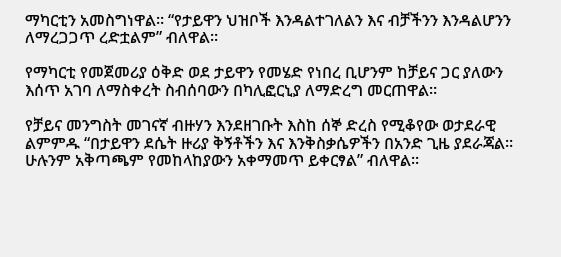ማካርቲን አመስግነዋል። “የታይዋን ህዝቦች እንዳልተገለልን እና ብቻችንን እንዳልሆንን ለማረጋጋጥ ረድቷልም” ብለዋል።

የማካርቲ የመጀመሪያ ዕቅድ ወደ ታይዋን የመሄድ የነበረ ቢሆንም ከቻይና ጋር ያለውን እሰጥ አገባ ለማስቀረት ስብሰባውን በካሊፎርኒያ ለማድረግ መርጠዋል።

የቻይና መንግስት መገናኛ ብዙሃን እንደዘገቡት እስከ ሰኞ ድረስ የሚቆየው ወታደራዊ ልምምዱ “በታይዋን ደሴት ዙሪያ ቅኝቶችን እና እንቅስቃሴዎችን በአንድ ጊዜ ያደራጃል። ሁሉንም አቅጣጫም የመከላከያውን አቀማመጥ ይቀርፃል” ብለዋል።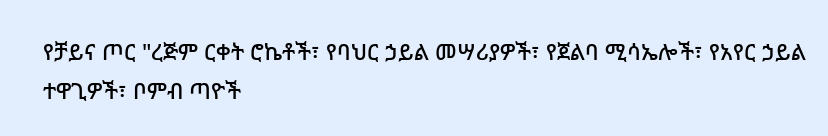የቻይና ጦር "ረጅም ርቀት ሮኬቶች፣ የባህር ኃይል መሣሪያዎች፣ የጀልባ ሚሳኤሎች፣ የአየር ኃይል ተዋጊዎች፣ ቦምብ ጣዮች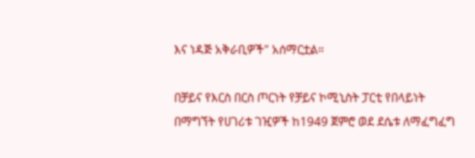እና ነዳጅ አቅራቢዎች" አሰማርቷል።

በቻይና የእርስ በርስ ጦርነት የቻይና ኮሚኒስት ፓርቲ የበላይነት በማግኘት የሀገሪቱ ገዢዎች ከ1949 ጀምሮ ወደ ደሴቱ ለማፈግፈግ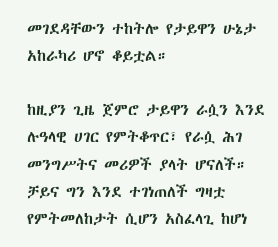መገደዳቸውን ተከትሎ የታይዋን ሁኔታ አከራካሪ ሆኖ ቆይቷል።

ከዚያን ጊዜ ጀምሮ ታይዋን ራሷን እንደ ሉዓላዊ ሀገር የምትቆጥር፣ የራሷ ሕገ መንግሥትና መሪዎች ያላት ሆናለች። ቻይና ግን እንደ ተገነጠለች ግዛቷ የምትመለከታት ሲሆን አስፈላጊ ከሆነ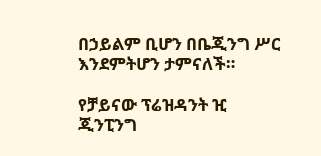በኃይልም ቢሆን በቤጂንግ ሥር እንደምትሆን ታምናለች።

የቻይናው ፕሬዝዳንት ዢ ጂንፒንግ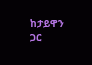ከታይዋን ጋር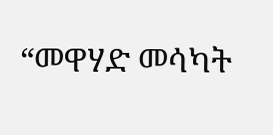“መዋሃድ መሳካት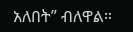አለበት” ብለዋል።